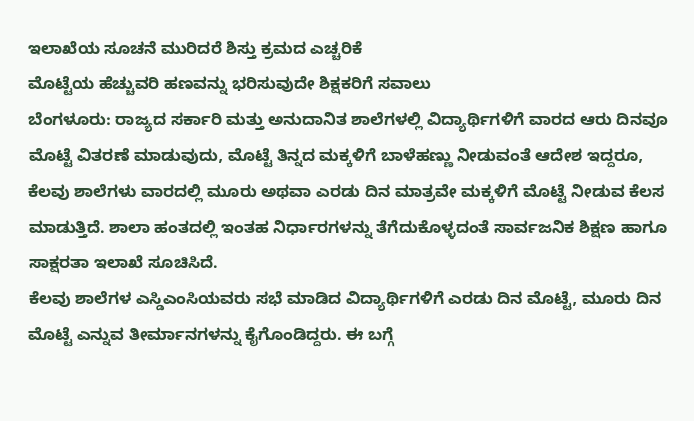ಇಲಾಖೆಯ ಸೂಚನೆ ಮುರಿದರೆ ಶಿಸ್ತು ಕ್ರಮದ ಎಚ್ಚರಿಕೆ
ಮೊಟ್ಟೆಯ ಹೆಚ್ಚುವರಿ ಹಣವನ್ನು ಭರಿಸುವುದೇ ಶಿಕ್ಷಕರಿಗೆ ಸವಾಲು
ಬೆಂಗಳೂರು: ರಾಜ್ಯದ ಸರ್ಕಾರಿ ಮತ್ತು ಅನುದಾನಿತ ಶಾಲೆಗಳಲ್ಲಿ ವಿದ್ಯಾರ್ಥಿಗಳಿಗೆ ವಾರದ ಆರು ದಿನವೂ ಮೊಟ್ಟೆ ವಿತರಣೆ ಮಾಡುವುದು, ಮೊಟ್ಟೆ ತಿನ್ನದ ಮಕ್ಕಳಿಗೆ ಬಾಳೆಹಣ್ಣು ನೀಡುವಂತೆ ಆದೇಶ ಇದ್ದರೂ, ಕೆಲವು ಶಾಲೆಗಳು ವಾರದಲ್ಲಿ ಮೂರು ಅಥವಾ ಎರಡು ದಿನ ಮಾತ್ರವೇ ಮಕ್ಕಳಿಗೆ ಮೊಟ್ಟೆ ನೀಡುವ ಕೆಲಸ ಮಾಡುತ್ತಿದೆ. ಶಾಲಾ ಹಂತದಲ್ಲಿ ಇಂತಹ ನಿರ್ಧಾರಗಳನ್ನು ತೆಗೆದುಕೊಳ್ಳದಂತೆ ಸಾರ್ವಜನಿಕ ಶಿಕ್ಷಣ ಹಾಗೂ ಸಾಕ್ಷರತಾ ಇಲಾಖೆ ಸೂಚಿಸಿದೆ.
ಕೆಲವು ಶಾಲೆಗಳ ಎಸ್ಡಿಎಂಸಿಯವರು ಸಭೆ ಮಾಡಿದ ವಿದ್ಯಾರ್ಥಿಗಳಿಗೆ ಎರಡು ದಿನ ಮೊಟ್ಟೆ, ಮೂರು ದಿನ ಮೊಟ್ಟೆ ಎನ್ನುವ ತೀರ್ಮಾನಗಳನ್ನು ಕೈಗೊಂಡಿದ್ದರು. ಈ ಬಗ್ಗೆ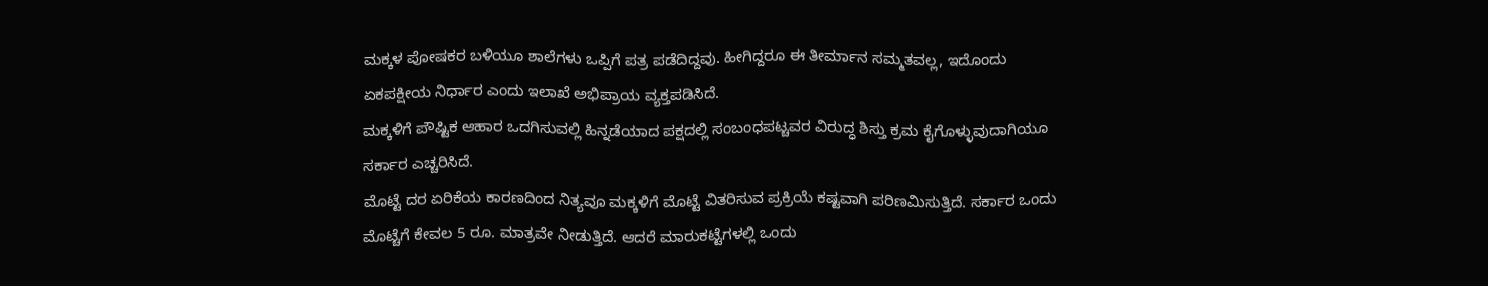ಮಕ್ಕಳ ಪೋಷಕರ ಬಳಿಯೂ ಶಾಲೆಗಳು ಒಪ್ಪಿಗೆ ಪತ್ರ ಪಡೆದಿದ್ದವು. ಹೀಗಿದ್ದರೂ ಈ ತೀರ್ಮಾನ ಸಮ್ಮತವಲ್ಲ, ಇದೊಂದು ಏಕಪಕ್ಷೀಯ ನಿರ್ಧಾರ ಎಂದು ಇಲಾಖೆ ಅಭಿಪ್ರಾಯ ವ್ಯಕ್ತಪಡಿಸಿದೆ.
ಮಕ್ಕಳಿಗೆ ಪೌಷ್ಟಿಕ ಆಹಾರ ಒದಗಿಸುವಲ್ಲಿ ಹಿನ್ನಡೆಯಾದ ಪಕ್ಷದಲ್ಲಿ ಸಂಬಂಧಪಟ್ಚವರ ವಿರುದ್ಧ ಶಿಸ್ತು ಕ್ರಮ ಕೈಗೊಳ್ಳುವುದಾಗಿಯೂ ಸರ್ಕಾರ ಎಚ್ಚರಿಸಿದೆ.
ಮೊಟ್ಟೆ ದರ ಏರಿಕೆಯ ಕಾರಣದಿಂದ ನಿತ್ಯವೂ ಮಕ್ಕಳಿಗೆ ಮೊಟ್ಟೆ ವಿತರಿಸುವ ಪ್ರಕ್ರಿಯೆ ಕಷ್ಟವಾಗಿ ಪರಿಣಮಿಸುತ್ತಿದೆ. ಸರ್ಕಾರ ಒಂದು ಮೊಟ್ಚೆಗೆ ಕೇವಲ 5 ರೂ. ಮಾತ್ರವೇ ನೀಡುತ್ತಿದೆ. ಆದರೆ ಮಾರುಕಟ್ಟೆಗಳಲ್ಲಿ ಒಂದು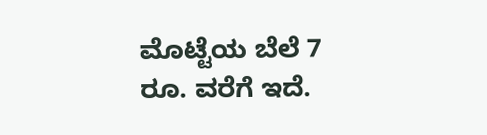ಮೊಟ್ಟೆಯ ಬೆಲೆ 7 ರೂ. ವರೆಗೆ ಇದೆ.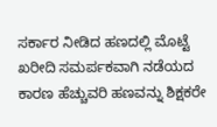ಸರ್ಕಾರ ನೀಡಿದ ಹಣದಲ್ಲಿ ಮೊಟ್ಟೆ ಖರೀದಿ ಸಮರ್ಪಕವಾಗಿ ನಡೆಯದ ಕಾರಣ ಹೆಚ್ಚುವರಿ ಹಣವನ್ನು ಶಿಕ್ಷಕರೇ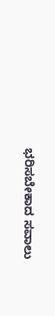ಭರಿಸಬೇಕಾದ ಸವಾಲು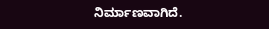ನಿರ್ಮಾಣವಾಗಿದೆ.